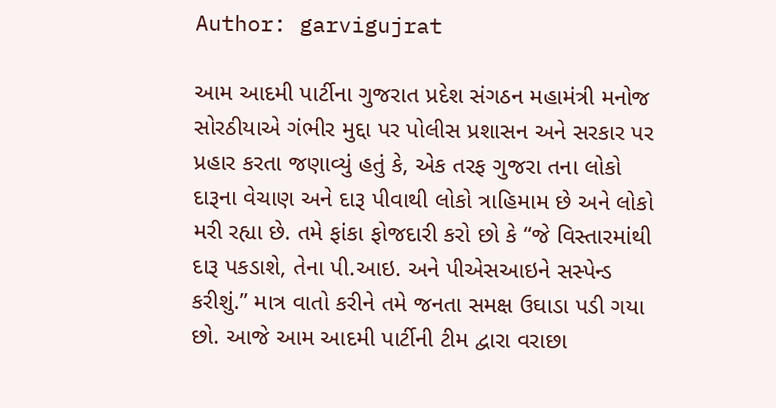Author: garvigujrat

આમ આદમી પાર્ટીના ગુજરાત પ્રદેશ સંગઠન મહામંત્રી મનોજ સોરઠીયાએ ગંભીર મુદ્દા પર પોલીસ પ્રશાસન અને સરકાર પર પ્રહાર કરતા જણાવ્યું હતું કે, એક તરફ ગુજરા તના લોકો દારૂના વેચાણ અને દારૂ પીવાથી લોકો ત્રાહિમામ છે અને લોકો મરી રહ્યા છે. તમે ફાંકા ફોજદારી કરો છો કે “જે વિસ્તારમાંથી દારૂ પકડાશે, તેના પી.આઇ. અને પીએસઆઇને સસ્પેન્ડ કરીશું.” માત્ર વાતો કરીને તમે જનતા સમક્ષ ઉઘાડા પડી ગયા છો. આજે આમ આદમી પાર્ટીની ટીમ દ્વારા વરાછા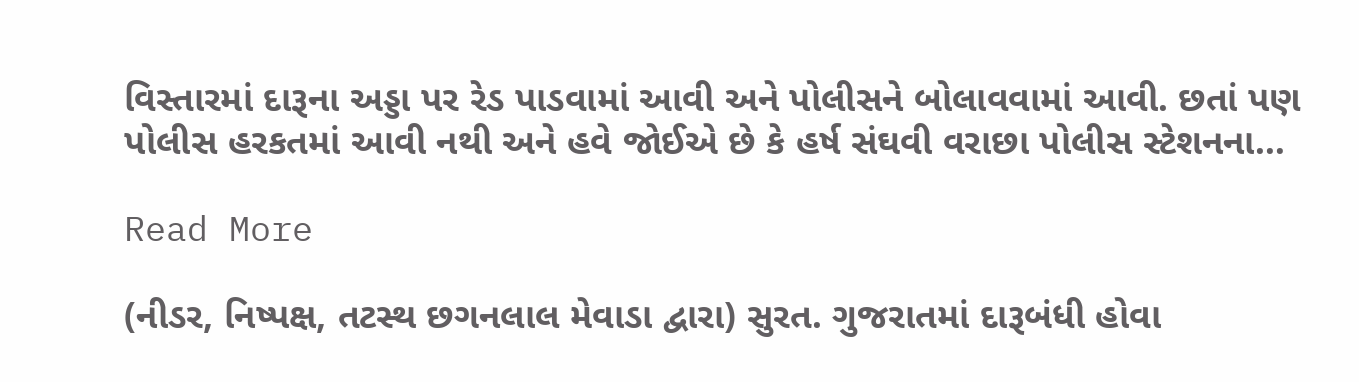વિસ્તારમાં દારૂના અડ્ડા પર રેડ પાડવામાં આવી અને પોલીસને બોલાવવામાં આવી. છતાં પણ પોલીસ હરકતમાં આવી નથી અને હવે જોઈએ છે કે હર્ષ સંઘવી વરાછા પોલીસ સ્ટેશનના…

Read More

(નીડર, નિષ્પક્ષ, તટસ્થ છગનલાલ મેવાડા દ્વારા) સુરત. ગુજરાતમાં દારૂબંધી હોવા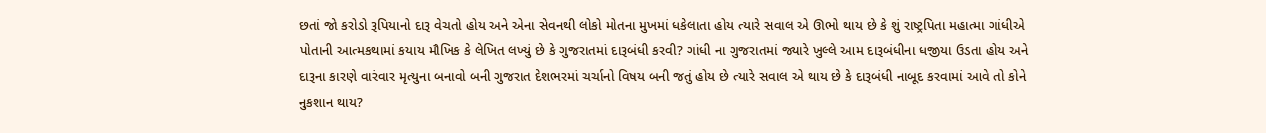છતાં જો કરોડો રૂપિયાનો દારૂ વેચતો હોય અને એના સેવનથી લોકો મોતના મુખમાં ધકેલાતા હોય ત્યારે સવાલ એ ઊભો થાય છે કે શું રાષ્ટ્રપિતા મહાત્મા ગાંધીએ પોતાની આત્મકથામાં કયાય મૌખિક કે લેખિત લખ્યું છે કે ગુજરાતમાં દારૂબંધી કરવી? ગાંધી ના ગુજરાતમાં જ્યારે ખુલ્લે આમ દારૂબંધીના ધજીયા ઉડતા હોય અને દારૂના કારણે વારંવાર મૃત્યુના બનાવો બની ગુજરાત દેશભરમાં ચર્ચાનો વિષય બની જતું હોય છે ત્યારે સવાલ એ થાય છે કે દારૂબંધી નાબૂદ કરવામાં આવે તો કોને નુકશાન થાય?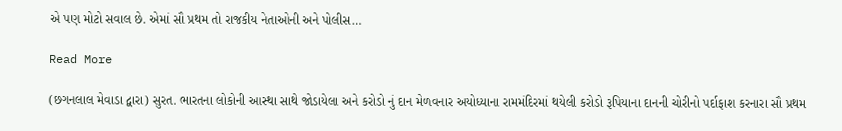એ પણ મોટો સવાલ છે. એમાં સૌ પ્રથમ તો રાજકીય નેતાઓની અને પોલીસ…

Read More

(છગનલાલ મેવાડા દ્વારા) સુરત. ભારતના લોકોની આસ્થા સાથે જોડાયેલા અને કરોડો નું દાન મેળવનાર અયોધ્યાના રામમંદિરમાં થયેલી કરોડો રૂપિયાના દાનની ચોરીનો પર્દાફાશ કરનારા સૌ પ્રથમ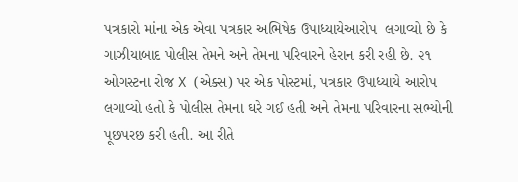પત્રકારો માંના એક એવા પત્રકાર અભિષેક ઉપાધ્યાયેઆરોપ  લગાવ્યો છે કે ગાઝીયાબાદ પોલીસ તેમને અને તેમના પરિવારને હેરાન કરી રહી છે. ૨૧ ઓગસ્ટના રોજ X (એક્સ) પર એક પોસ્ટમાં, પત્રકાર ઉપાધ્યાયે આરોપ લગાવ્યો હતો કે પોલીસ તેમના ઘરે ગઈ હતી અને તેમના પરિવારના સભ્યોની પૂછપરછ કરી હતી. આ રીતે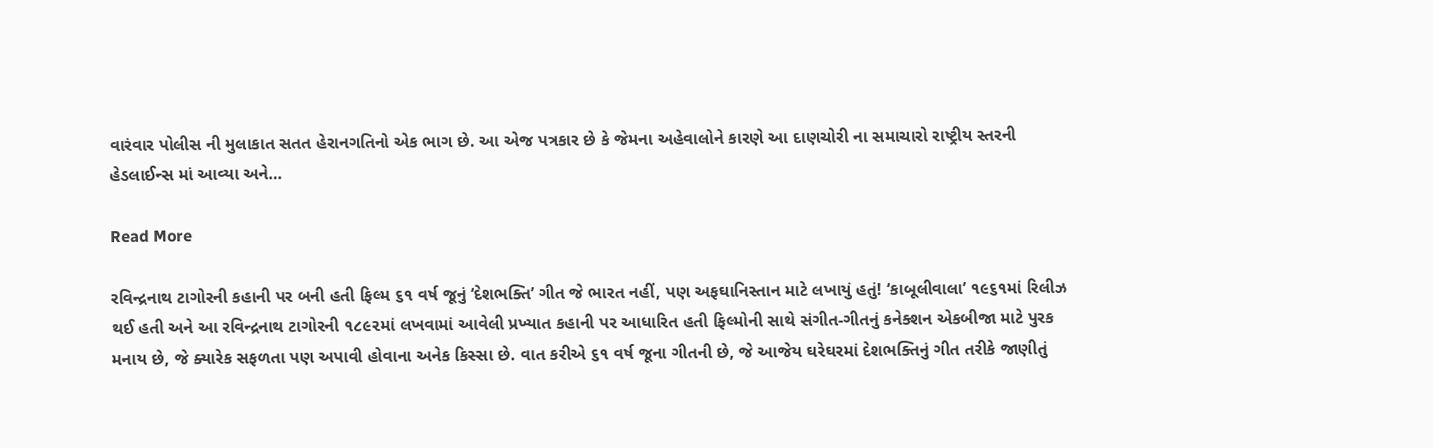વારંવાર પોલીસ ની મુલાકાત સતત હેરાનગતિનો એક ભાગ છે. આ એજ પત્રકાર છે કે જેમના અહેવાલોને કારણે આ દાણચોરી ના સમાચારો રાષ્ટ્રીય સ્તરની હેડલાઈન્સ માં આવ્યા અને…

Read More

રવિન્દ્રનાથ ટાગોરની કહાની પર બની હતી ફિલ્મ ૬૧ વર્ષ જૂનું ‘દેશભક્તિ’ ગીત જે ભારત નહીં, પણ અફઘાનિસ્તાન માટે લખાયું હતું! ‘કાબૂલીવાલા’ ૧૯૬૧માં રિલીઝ થઈ હતી અને આ રવિન્દ્રનાથ ટાગોરની ૧૮૯૨માં લખવામાં આવેલી પ્રખ્યાત કહાની પર આધારિત હતી ફિલ્મોની સાથે સંગીત-ગીતનું કનેક્શન એકબીજા માટે પુરક મનાય છે, જે ક્યારેક સફળતા પણ અપાવી હોવાના અનેક કિસ્સા છે. વાત કરીએ ૬૧ વર્ષ જૂના ગીતની છે, જે આજેય ઘરેઘરમાં દેશભક્તિનું ગીત તરીકે જાણીતું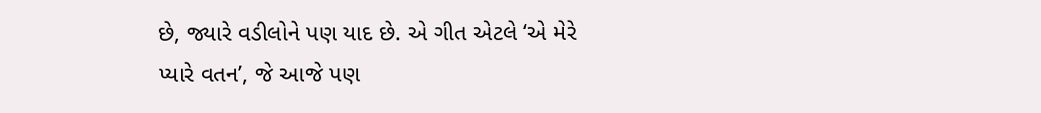છે, જ્યારે વડીલોને પણ યાદ છે. એ ગીત એટલે ‘એ મેરે પ્યારે વતન’, જે આજે પણ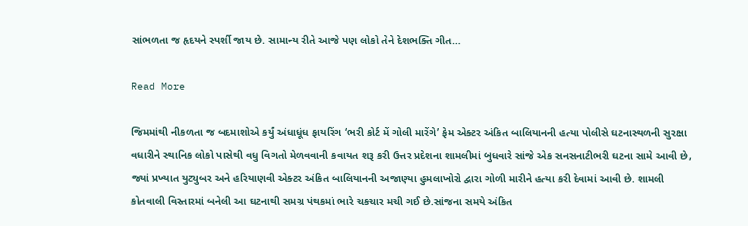સાંભળતા જ હૃદયને સ્પર્શી જાય છે. સામાન્ય રીતે આજે પણ લોકો તેને દેશભક્તિ ગીત…

Read More

જિમમાંથી નીકળતા જ બદમાશોએ કર્યું અંધાધૂંધ ફાયરિંગ ‘ભરી કોર્ટ મેં ગોલી મારેંગે’ ફેમ એક્ટર અંકિત બાલિયાનની હત્યા પોલીસે ઘટનાસ્થળની સુરક્ષા વધારીને સ્થાનિક લોકો પાસેથી વધુ વિગતો મેળવવાની કવાયત શરૂ કરી ઉત્તર પ્રદેશના શામલીમાં બુધવારે સાંજે એક સનસનાટીભરી ઘટના સામે આવી છે, જ્યાં પ્રખ્યાત યુટ્યુબર અને હરિયાણવી એક્ટર અંકિત બાલિયાનની અજાણ્યા હુમલાખોરો દ્વારા ગોળી મારીને હત્યા કરી દેવામાં આવી છે. શામલી કોતવાલી વિસ્તારમાં બનેલી આ ઘટનાથી સમગ્ર પંથકમાં ભારે ચકચાર મચી ગઈ છે.સાંજના સમયે અંકિત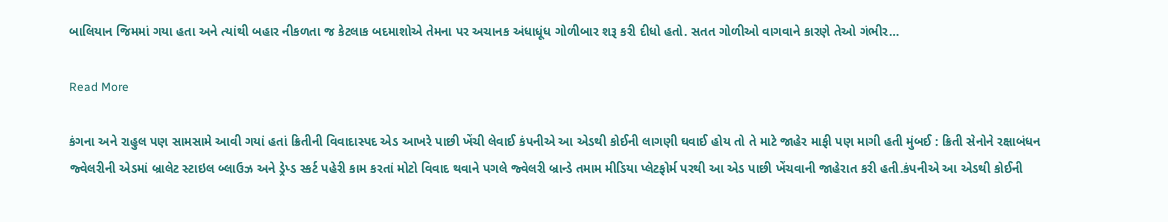બાલિયાન જિમમાં ગયા હતા અને ત્યાંથી બહાર નીકળતા જ કેટલાક બદમાશોએ તેમના પર અચાનક અંધાધૂંધ ગોળીબાર શરૂ કરી દીધો હતો. સતત ગોળીઓ વાગવાને કારણે તેઓ ગંભીર…

Read More

કંગના અને રાહુલ પણ સામસામે આવી ગયાં હતાં ક્રિતીની વિવાદાસ્પદ એડ આખરે પાછી ખેંચી લેવાઈ કંપનીએ આ એડથી કોઈની લાગણી ઘવાઈ હોય તો તે માટે જાહેર માફી પણ માગી હતી મુંબઈ : ક્રિતી સેનોને રક્ષાબંધન જ્વેલરીની એડમાં બ્રાલેટ સ્ટાઇલ બ્લાઉઝ અને ડ્રેપ્ડ સ્કર્ટ પહેરી કામ કરતાં મોટો વિવાદ થવાને પગલે જ્વેલરી બ્રાન્ડે તમામ મીડિયા પ્લેટફોર્મ પરથી આ એડ પાછી ખેંચવાની જાહેરાત કરી હતી.કંપનીએ આ એડથી કોઈની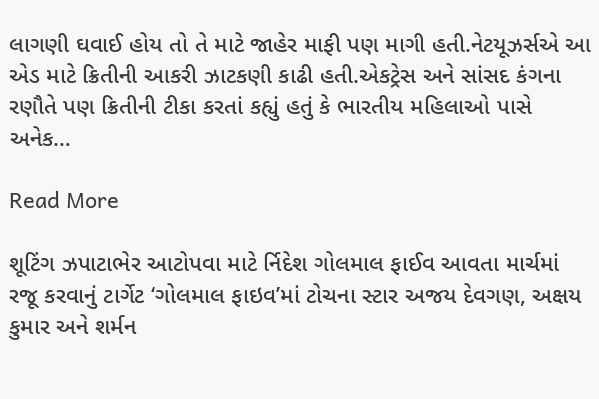લાગણી ઘવાઈ હોય તો તે માટે જાહેર માફી પણ માગી હતી.નેટયૂઝર્સએ આ એડ માટે ક્રિતીની આકરી ઝાટકણી કાઢી હતી.એકટ્રેસ અને સાંસદ કંગના રણૌતે પણ ક્રિતીની ટીકા કરતાં કહ્યું હતું કે ભારતીય મહિલાઓ પાસે અનેક…

Read More

શૂટિંગ ઝપાટાભેર આટોપવા માટે ર્નિદેશ ગોલમાલ ફાઈવ આવતા માર્ચમાં રજૂ કરવાનું ટાર્ગેટ ‘ગોલમાલ ફાઇવ’માં ટોચના સ્ટાર અજય દેવગણ, અક્ષય કુમાર અને શર્મન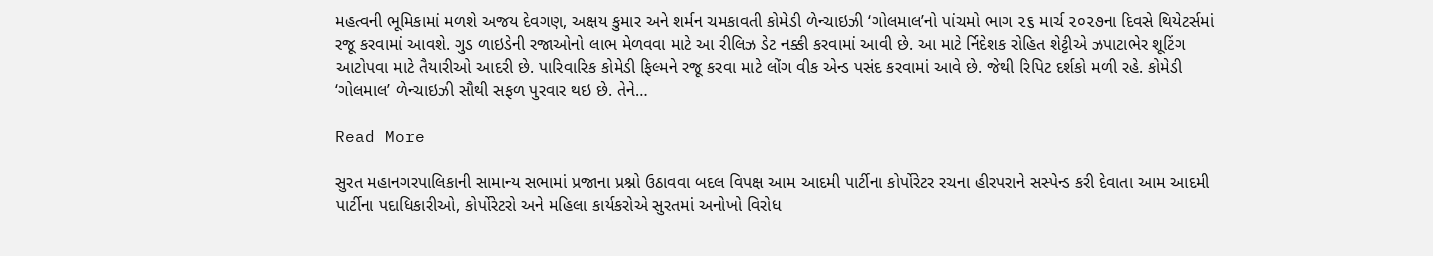મહત્વની ભૂમિકામાં મળશે અજય દેવગણ, અક્ષય કુમાર અને શર્મન ચમકાવતી કોમેડી ળેન્ચાઇઝી ‘ગોલમાલ’નો પાંચમો ભાગ ૨૬ માર્ચ ૨૦૨૭ના દિવસે થિયેટર્સમાં રજૂ કરવામાં આવશે. ગુડ ળાઇડેની રજાઓનો લાભ મેળવવા માટે આ રીલિઝ ડેટ નક્કી કરવામાં આવી છે. આ માટે ર્નિદેશક રોહિત શેટ્ટીએ ઝપાટાભેર શૂટિંગ આટોપવા માટે તૈયારીઓ આદરી છે. પારિવારિક કોમેડી ફિલ્મને રજૂ કરવા માટે લોંગ વીક એન્ડ પસંદ કરવામાં આવે છે. જેથી રિપિટ દર્શકો મળી રહે. કોમેડી ‘ગોલમાલ’ ળેન્ચાઇઝી સૌથી સફળ પુરવાર થઇ છે. તેને…

Read More

સુરત મહાનગરપાલિકાની સામાન્ય સભામાં પ્રજાના પ્રશ્નો ઉઠાવવા બદલ વિપક્ષ આમ આદમી પાર્ટીના કોર્પોરેટર રચના હીરપરાને સસ્પેન્ડ કરી દેવાતા આમ આદમી પાર્ટીના પદાધિકારીઓ, કોર્પોરેટરો અને મહિલા કાર્યકરોએ સુરતમાં અનોખો વિરોધ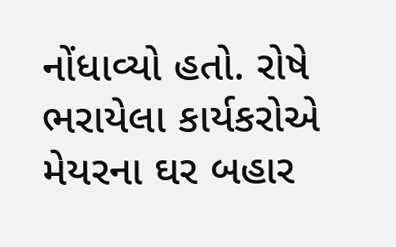નોંધાવ્યો હતો. રોષે ભરાયેલા કાર્યકરોએ મેયરના ઘર બહાર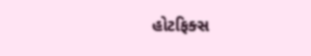હોટફિક્સ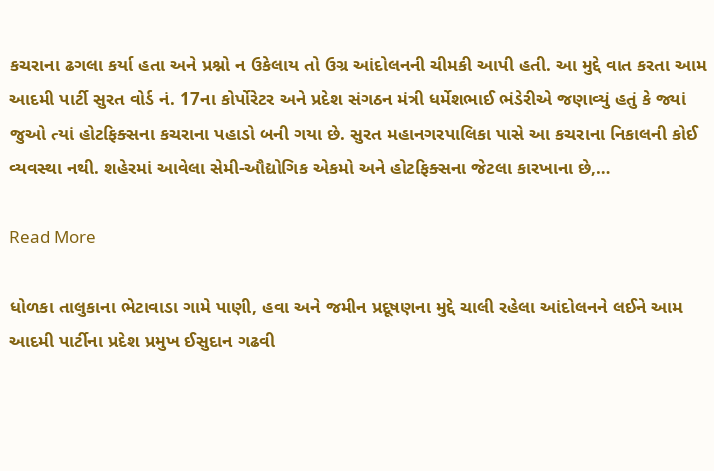કચરાના ઢગલા કર્યા હતા અને પ્રશ્નો ન ઉકેલાય તો ઉગ્ર આંદોલનની ચીમકી આપી હતી. આ મુદ્દે વાત કરતા આમ આદમી પાર્ટી સુરત વોર્ડ નં. 17ના કોર્પોરેટર અને પ્રદેશ સંગઠન મંત્રી ધર્મેશભાઈ ભંડેરીએ જણાવ્યું હતું કે જ્યાં જુઓ ત્યાં હોટફિક્સના કચરાના પહાડો બની ગયા છે. સુરત મહાનગરપાલિકા પાસે આ કચરાના નિકાલની કોઈ વ્યવસ્થા નથી. શહેરમાં આવેલા સેમી-ઔદ્યોગિક એકમો અને હોટફિક્સના જેટલા કારખાના છે,…

Read More

ધોળકા તાલુકાના ભેટાવાડા ગામે પાણી, હવા અને જમીન પ્રદૂષણના મુદ્દે ચાલી રહેલા આંદોલનને લઈને આમ આદમી પાર્ટીના પ્રદેશ પ્રમુખ ઈસુદાન ગઢવી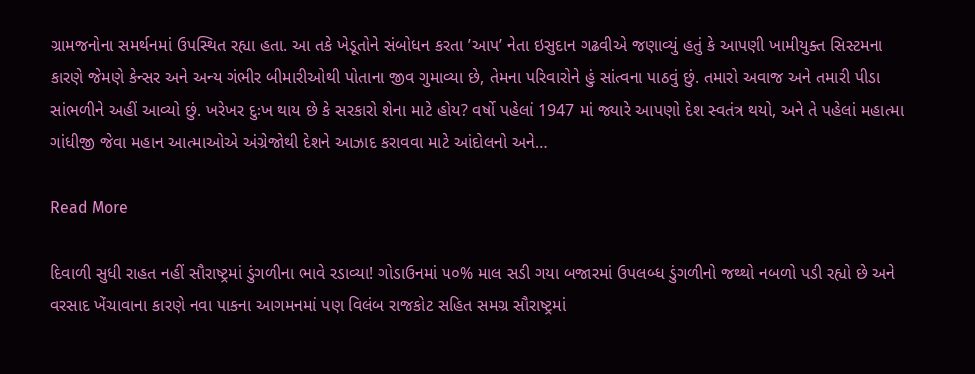ગ્રામજનોના સમર્થનમાં ઉપસ્થિત રહ્યા હતા. આ તકે ખેડૂતોને સંબોધન કરતા ’આપ’ નેતા ઇસુદાન ગઢવીએ જણાવ્યું હતું કે આપણી ખામીયુક્ત સિસ્ટમના કારણે જેમણે કેન્સર અને અન્ય ગંભીર બીમારીઓથી પોતાના જીવ ગુમાવ્યા છે, તેમના પરિવારોને હું સાંત્વના પાઠવું છું. તમારો અવાજ અને તમારી પીડા સાંભળીને અહીં આવ્યો છું. ખરેખર દુઃખ થાય છે કે સરકારો શેના માટે હોય? વર્ષો પહેલાં 1947 માં જ્યારે આપણો દેશ સ્વતંત્ર થયો, અને તે પહેલાં મહાત્મા ગાંધીજી જેવા મહાન આત્માઓએ અંગ્રેજોથી દેશને આઝાદ કરાવવા માટે આંદોલનો અને…

Read More

દિવાળી સુધી રાહત નહીં સૌરાષ્ટ્રમાં ડુંગળીના ભાવે રડાવ્યા! ગોડાઉનમાં ૫૦% માલ સડી ગયા બજારમાં ઉપલબ્ધ ડુંગળીનો જથ્થો નબળો પડી રહ્યો છે અને વરસાદ ખેંચાવાના કારણે નવા પાકના આગમનમાં પણ વિલંબ રાજકોટ સહિત સમગ્ર સૌરાષ્ટ્રમાં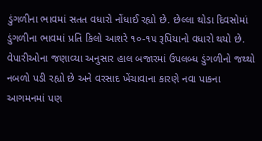ડુંગળીના ભાવમાં સતત વધારો નોંધાઈ રહ્યો છે. છેલ્લા થોડા દિવસોમાં ડુંગળીના ભાવમાં પ્રતિ કિલો આશરે ૧૦-૧૫ રૂપિયાનો વધારો થયો છે. વેપારીઓના જણાવ્યા અનુસાર હાલ બજારમાં ઉપલબ્ધ ડુંગળીનો જથ્થો નબળો પડી રહ્યો છે અને વરસાદ ખેંચાવાના કારણે નવા પાકના આગમનમાં પણ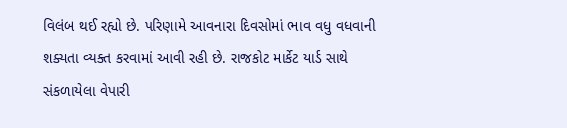વિલંબ થઈ રહ્યો છે. પરિણામે આવનારા દિવસોમાં ભાવ વધુ વધવાની શક્યતા વ્યક્ત કરવામાં આવી રહી છે. રાજકોટ માર્કેટ યાર્ડ સાથે સંકળાયેલા વેપારી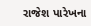રાજેશ પારેખના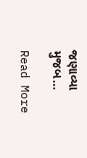જણાવ્યા મુજબ…

Read More